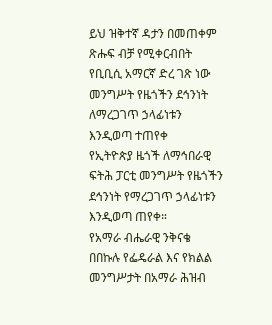ይህ ዝቅተኛ ዳታን በመጠቀም ጽሑፍ ብቻ የሚቀርብበት የቢቢሲ አማርኛ ድረ ገጽ ነው
መንግሥት የዜጎችን ደኅንነት ለማረጋገጥ ኃላፊነቱን እንዲወጣ ተጠየቀ
የኢትዮጵያ ዜጎች ለማኅበራዊ ፍትሕ ፓርቲ መንግሥት የዜጎችን ደኅንነት የማረጋገጥ ኃላፊነቱን እንዲወጣ ጠየቀ።
የአማራ ብሔራዊ ንቅናቄ በበኩሉ የፌዴራል እና የክልል መንግሥታት በአማራ ሕዝብ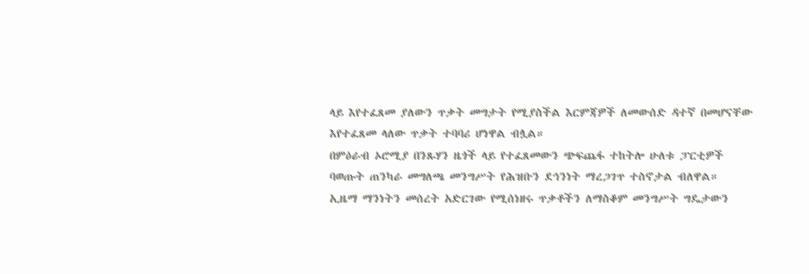ላይ እየተፈጸመ ያለውን ጥቃት መግታት የሚያስችል እርምጃዎች ለመውሰድ ዳተኛ በመሆናቸው እየተፈጸመ ላለው ጥቃት ተባባሪ ሆነዋል ብሏል።
በምዕራብ ኦሮሚያ በንጹሃን ዜጎች ላይ የተፈጸመውን ጭፍጨፋ ተከትሎ ሁለቱ ፓርቲዎች ባወጡት ጠንካራ መግለጫ መንግሥት የሕዝቡን ደኅንነት ማረጋገጥ ተስኖታል ብለዋል።
ኢዜማ ማንነትን መሰረት አድርገው የሚሰነዘሩ ጥቃቶችን ለማስቆም መንግሥት ግዴታውን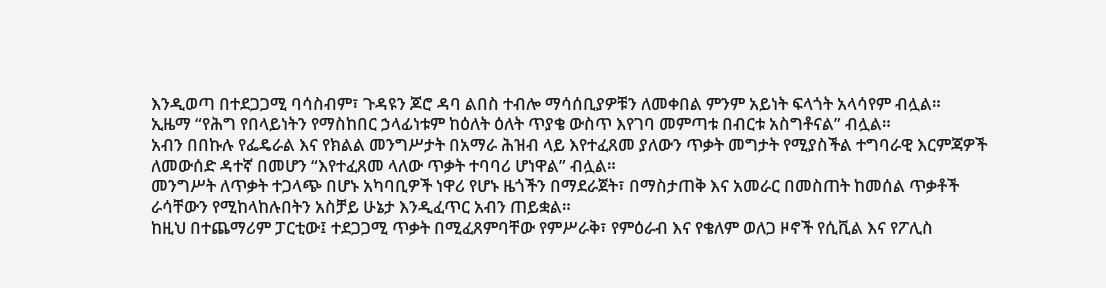እንዲወጣ በተደጋጋሚ ባሳስብም፣ ጉዳዩን ጆሮ ዳባ ልበስ ተብሎ ማሳሰቢያዎቹን ለመቀበል ምንም አይነት ፍላጎት አላሳየም ብሏል።
ኢዜማ “የሕግ የበላይነትን የማስከበር ኃላፊነቱም ከዕለት ዕለት ጥያቄ ውስጥ እየገባ መምጣቱ በብርቱ አስግቶናል” ብሏል።
አብን በበኩሉ የፌዴራል እና የክልል መንግሥታት በአማራ ሕዝብ ላይ እየተፈጸመ ያለውን ጥቃት መግታት የሚያስችል ተግባራዊ እርምጃዎች ለመውሰድ ዳተኛ በመሆን “እየተፈጸመ ላለው ጥቃት ተባባሪ ሆነዋል” ብሏል።
መንግሥት ለጥቃት ተጋላጭ በሆኑ አካባቢዎች ነዋሪ የሆኑ ዜጎችን በማደራጀት፣ በማስታጠቅ እና አመራር በመስጠት ከመሰል ጥቃቶች ራሳቸውን የሚከላከሉበትን አስቻይ ሁኔታ እንዲፈጥር አብን ጠይቋል።
ከዚህ በተጨማሪም ፓርቲው፤ ተደጋጋሚ ጥቃት በሚፈጸምባቸው የምሥራቅ፣ የምዕራብ እና የቄለም ወለጋ ዞኖች የሲቪል እና የፖሊስ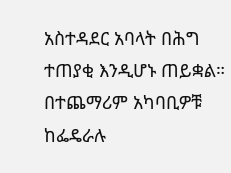አስተዳደር አባላት በሕግ ተጠያቂ እንዲሆኑ ጠይቋል።
በተጨማሪም አካባቢዎቹ ከፌዴራሉ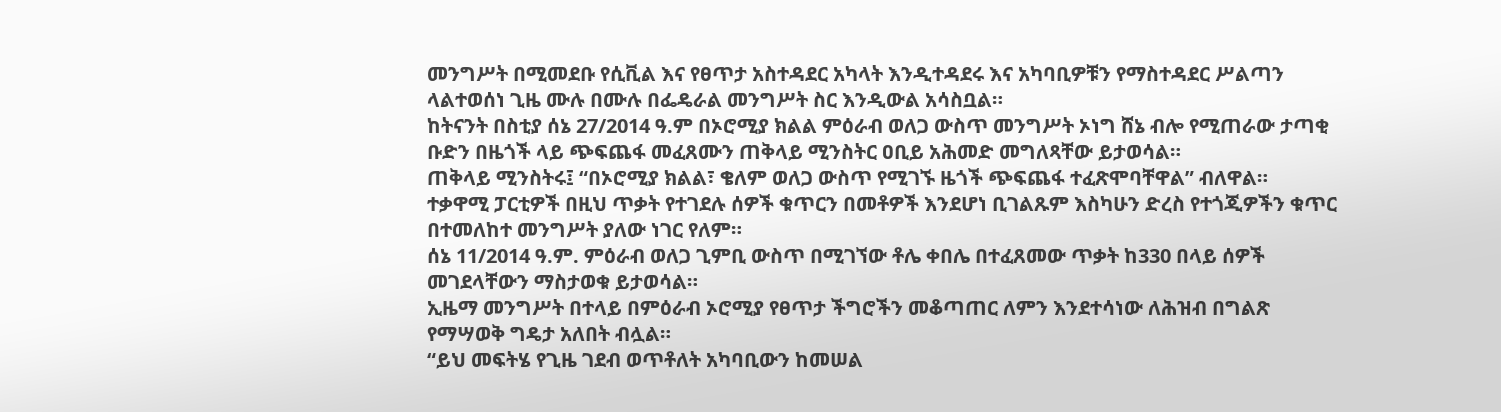መንግሥት በሚመደቡ የሲቪል እና የፀጥታ አስተዳደር አካላት እንዲተዳደሩ እና አካባቢዎቹን የማስተዳደር ሥልጣን ላልተወሰነ ጊዜ ሙሉ በሙሉ በፌዴራል መንግሥት ስር እንዲውል አሳስቧል።
ከትናንት በስቲያ ሰኔ 27/2014 ዓ.ም በኦሮሚያ ክልል ምዕራብ ወለጋ ውስጥ መንግሥት ኦነግ ሸኔ ብሎ የሚጠራው ታጣቂ ቡድን በዜጎች ላይ ጭፍጨፋ መፈጸሙን ጠቅላይ ሚንስትር ዐቢይ አሕመድ መግለጻቸው ይታወሳል።
ጠቅላይ ሚንስትሩ፤ “በኦሮሚያ ክልል፣ ቄለም ወለጋ ውስጥ የሚገኙ ዜጎች ጭፍጨፋ ተፈጽሞባቸዋል” ብለዋል።
ተቃዋሚ ፓርቲዎች በዚህ ጥቃት የተገደሉ ሰዎች ቁጥርን በመቶዎች እንደሆነ ቢገልጹም እስካሁን ድረስ የተጎጂዎችን ቁጥር በተመለከተ መንግሥት ያለው ነገር የለም።
ሰኔ 11/2014 ዓ.ም. ምዕራብ ወለጋ ጊምቢ ውስጥ በሚገኘው ቶሌ ቀበሌ በተፈጸመው ጥቃት ከ330 በላይ ሰዎች መገደላቸውን ማስታወቁ ይታወሳል።
ኢዜማ መንግሥት በተላይ በምዕራብ ኦሮሚያ የፀጥታ ችግሮችን መቆጣጠር ለምን እንደተሳነው ለሕዝብ በግልጽ የማሣወቅ ግዴታ አለበት ብሏል።
“ይህ መፍትሄ የጊዜ ገደብ ወጥቶለት አካባቢውን ከመሠል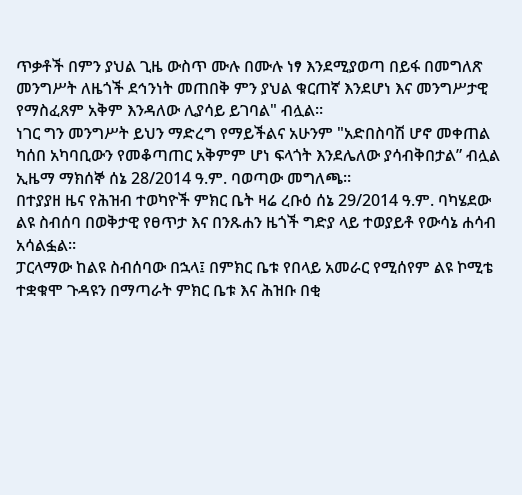ጥቃቶች በምን ያህል ጊዜ ውስጥ ሙሉ በሙሉ ነፃ እንደሚያወጣ በይፋ በመግለጽ መንግሥት ለዜጎች ደኅንነት መጠበቅ ምን ያህል ቁርጠኛ እንደሆነ እና መንግሥታዊ የማስፈጸም አቅም እንዳለው ሊያሳይ ይገባል" ብሏል።
ነገር ግን መንግሥት ይህን ማድረግ የማይችልና አሁንም "አድበስባሽ ሆኖ መቀጠል ካሰበ አካባቢውን የመቆጣጠር አቅምም ሆነ ፍላጎት እንደሌለው ያሳብቅበታል” ብሏል ኢዜማ ማክሰኞ ሰኔ 28/2014 ዓ.ም. ባወጣው መግለጫ።
በተያያዘ ዜና የሕዝብ ተወካዮች ምክር ቤት ዛሬ ረቡዕ ሰኔ 29/2014 ዓ.ም. ባካሄደው ልዩ ስብሰባ በወቅታዊ የፀጥታ እና በንጹሐን ዜጎች ግድያ ላይ ተወያይቶ የውሳኔ ሐሳብ አሳልፏል።
ፓርላማው ከልዩ ስብሰባው በኋላ፤ በምክር ቤቱ የበላይ አመራር የሚሰየም ልዩ ኮሚቴ ተቋቁሞ ጉዳዩን በማጣራት ምክር ቤቱ እና ሕዝቡ በቂ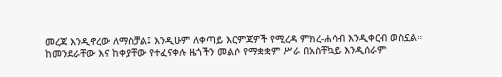መረጃ እንዲኖረው ለማስቻል፤ እንዲሁም ለቀጣይ እርምጃዎች የሚረዳ ምክረ-ሐሳብ እንዲቀርብ ወስኗል።
ከመንደራቸው እና ከቀያቸው የተፈናቀሉ ዜጎችን መልሶ የማቋቋም ሥራ በአስቸኳይ እንዲሰራም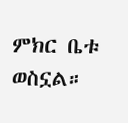ምክር ቤቱ ወስኗል።